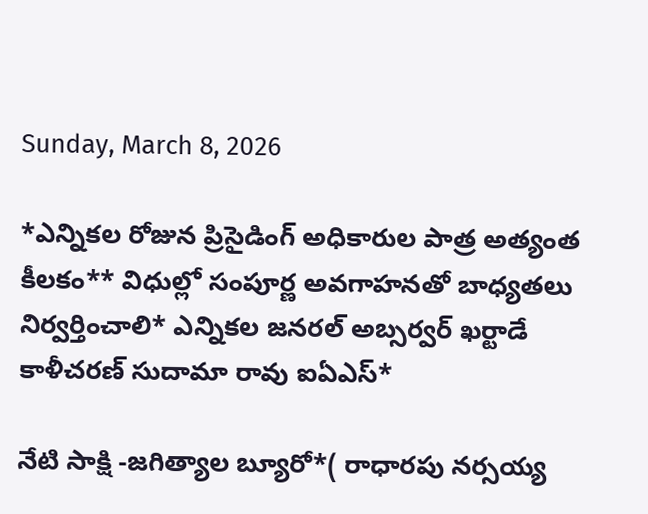Sunday, March 8, 2026

*ఎన్నికల రోజున ప్రిసైడింగ్ అధికారుల పాత్ర అత్యంత కీలకం** విధుల్లో సంపూర్ణ అవగాహనతో బాధ్యతలు నిర్వర్తించాలి* ఎన్నికల జనరల్ అబ్సర్వర్ ఖర్టాడే కాళీచరణ్ సుదామా రావు ఐఏఎస్*

నేటి సాక్షి -జగిత్యాల బ్యూరో*( రాధారపు నర్సయ్య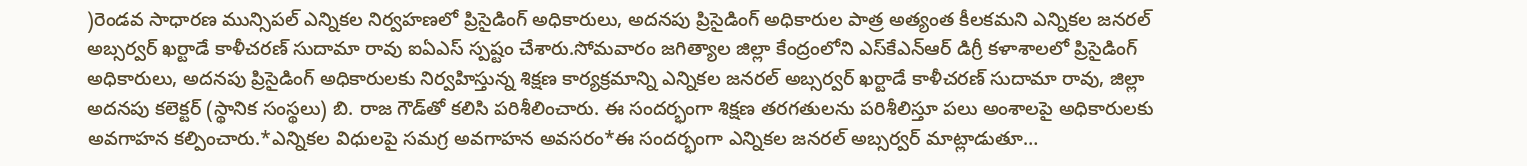)రెండవ సాధారణ మున్సిపల్ ఎన్నికల నిర్వహణలో ప్రిసైడింగ్ అధికారులు, అదనపు ప్రిసైడింగ్ అధికారుల పాత్ర అత్యంత కీలకమని ఎన్నికల జనరల్ అబ్సర్వర్ ఖర్టాడే కాళీచరణ్ సుదామా రావు ఐఏఎస్ స్పష్టం చేశారు.సోమవారం జగిత్యాల జిల్లా కేంద్రంలోని ఎస్‌కేఎన్‌ఆర్ డిగ్రీ కళాశాలలో ప్రిసైడింగ్ అధికారులు, అదనపు ప్రిసైడింగ్ అధికారులకు నిర్వహిస్తున్న శిక్షణ కార్యక్రమాన్ని ఎన్నికల జనరల్ అబ్సర్వర్ ఖర్టాడే కాళీచరణ్ సుదామా రావు, జిల్లా అదనపు కలెక్టర్ (స్థానిక సంస్థలు) బి. రాజ గౌడ్‌తో కలిసి పరిశీలించారు. ఈ సందర్భంగా శిక్షణ తరగతులను పరిశీలిస్తూ పలు అంశాలపై అధికారులకు అవగాహన కల్పించారు.*ఎన్నికల విధులపై సమగ్ర అవగాహన అవసరం*ఈ సందర్భంగా ఎన్నికల జనరల్ అబ్సర్వర్ మాట్లాడుతూ…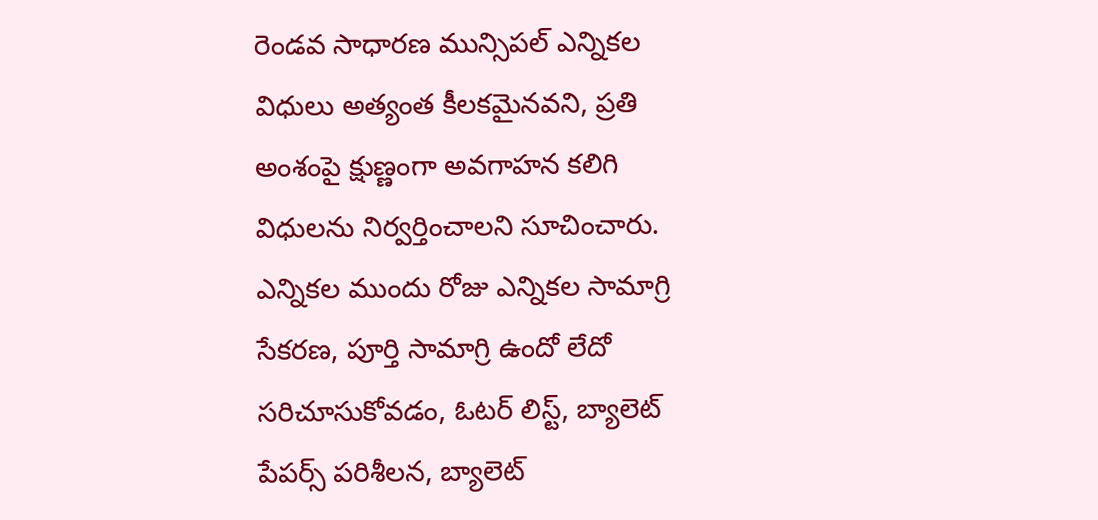రెండవ సాధారణ మున్సిపల్ ఎన్నికల విధులు అత్యంత కీలకమైనవని, ప్రతి అంశంపై క్షుణ్ణంగా అవగాహన కలిగి విధులను నిర్వర్తించాలని సూచించారు. ఎన్నికల ముందు రోజు ఎన్నికల సామాగ్రి సేకరణ, పూర్తి సామాగ్రి ఉందో లేదో సరిచూసుకోవడం, ఓటర్ లిస్ట్, బ్యాలెట్ పేపర్స్ పరిశీలన, బ్యాలెట్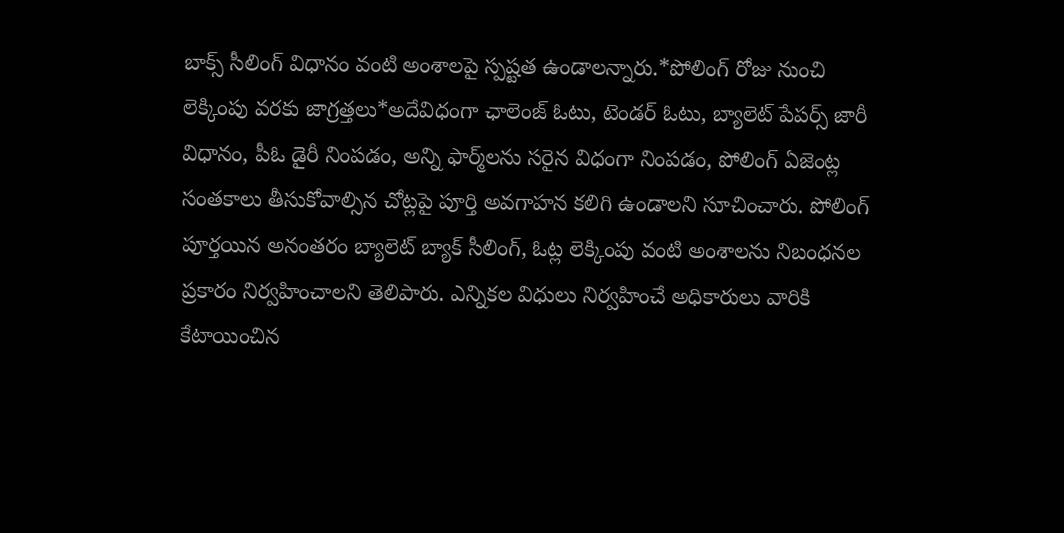బాక్స్ సీలింగ్ విధానం వంటి అంశాలపై స్పష్టత ఉండాలన్నారు.*పోలింగ్ రోజు నుంచి లెక్కింపు వరకు జాగ్రత్తలు*అదేవిధంగా ఛాలెంజ్ ఓటు, టెండర్ ఓటు, బ్యాలెట్ పేపర్స్ జారీ విధానం, పీఓ డైరీ నింపడం, అన్ని ఫార్మ్‌లను సరైన విధంగా నింపడం, పోలింగ్ ఏజెంట్ల సంతకాలు తీసుకోవాల్సిన చోట్లపై పూర్తి అవగాహన కలిగి ఉండాలని సూచించారు. పోలింగ్ పూర్తయిన అనంతరం బ్యాలెట్ బ్యాక్ సీలింగ్, ఓట్ల లెక్కింపు వంటి అంశాలను నిబంధనల ప్రకారం నిర్వహించాలని తెలిపారు. ఎన్నికల విధులు నిర్వహించే అధికారులు వారికి కేటాయించిన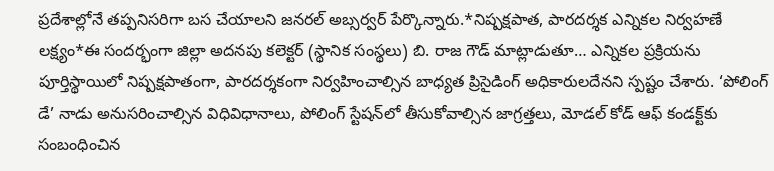ప్రదేశాల్లోనే తప్పనిసరిగా బస చేయాలని జనరల్ అబ్సర్వర్ పేర్కొన్నారు.*నిష్పక్షపాత, పారదర్శక ఎన్నికల నిర్వహణే లక్ష్యం*ఈ సందర్భంగా జిల్లా అదనపు కలెక్టర్ (స్థానిక సంస్థలు) బి. రాజ గౌడ్ మాట్లాడుతూ… ఎన్నికల ప్రక్రియను పూర్తిస్థాయిలో నిష్పక్షపాతంగా, పారదర్శకంగా నిర్వహించాల్సిన బాధ్యత ప్రిసైడింగ్ అధికారులదేనని స్పష్టం చేశారు. ‘పోలింగ్ డే’ నాడు అనుసరించాల్సిన విధివిధానాలు, పోలింగ్ స్టేషన్‌లో తీసుకోవాల్సిన జాగ్రత్తలు, మోడల్ కోడ్ ఆఫ్ కండక్ట్‌కు సంబంధించిన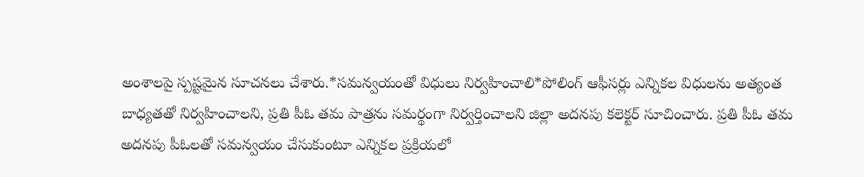అంశాలపై స్పష్టమైన సూచనలు చేశారు.*సమన్వయంతో విధులు నిర్వహించాలి*పోలింగ్ ఆఫీసర్లు ఎన్నికల విధులను అత్యంత బాధ్యతతో నిర్వహించాలని, ప్రతి పీఓ తమ పాత్రను సమర్థంగా నిర్వర్తించాలని జిల్లా అదనపు కలెక్టర్ సూచించారు. ప్రతి పీఓ తమ అదనపు పీఓలతో సమన్వయం చేసుకుంటూ ఎన్నికల ప్రక్రియలో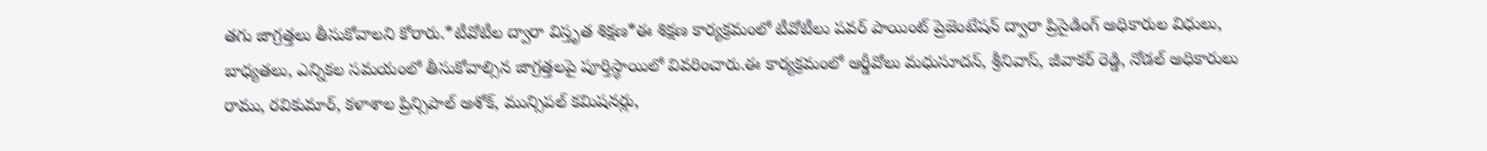తగు జాగ్రత్తలు తీసుకోవాలని కోరారు.*టీవోటీల ద్వారా విస్తృత శిక్షణ*ఈ శిక్షణ కార్యక్రమంలో టీవోటీలు పవర్ పాయింట్ ప్రెజెంటేషన్ ద్వారా ప్రిసైడింగ్ అధికారుల విధులు, బాధ్యతలు, ఎన్నికల సమయంలో తీసుకోవాల్సిన జాగ్రత్తలపై పూర్తిస్థాయిలో వివరించారు.ఈ కార్యక్రమంలో ఆర్డీవోలు మధుసూదన్, శ్రీనివాస్, జీవాకర్ రెడ్డి, నోడల్ అధికారులు రాము, రవికుమార్, కళాశాల ప్రిన్సిపాల్ అశోక్, మున్సిపల్ కమిషనర్లు,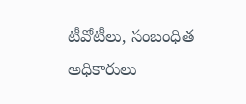టీవోటీలు, సంబంధిత అధికారులు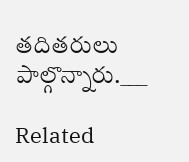తదితరులు పాల్గొన్నారు.___

Related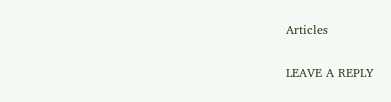Articles

LEAVE A REPLY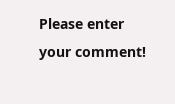Please enter your comment!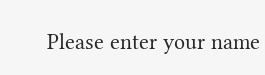Please enter your name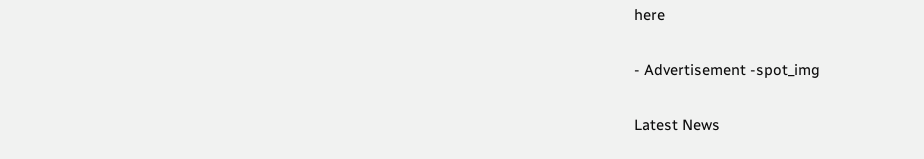here

- Advertisement -spot_img

Latest News